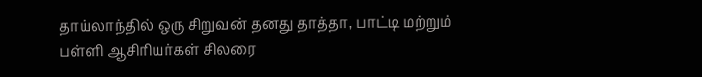தாய்லாந்தில் ஒரு சிறுவன் தனது தாத்தா, பாட்டி மற்றும் பள்ளி ஆசிரியர்கள் சிலரை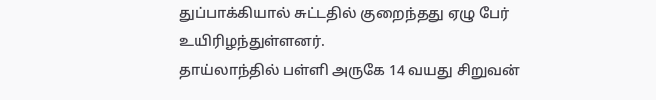துப்பாக்கியால் சுட்டதில் குறைந்தது ஏழு பேர் உயிரிழந்துள்ளனர்.
தாய்லாந்தில் பள்ளி அருகே 14 வயது சிறுவன்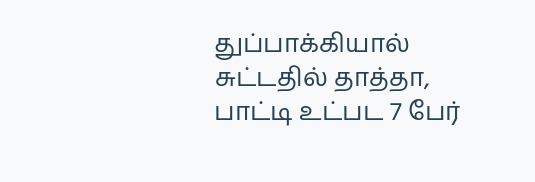துப்பாக்கியால் சுட்டதில் தாத்தா, பாட்டி உட்பட 7 பேர்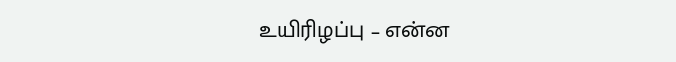உயிரிழப்பு – என்ன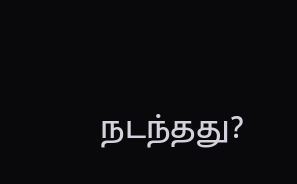நடந்தது?